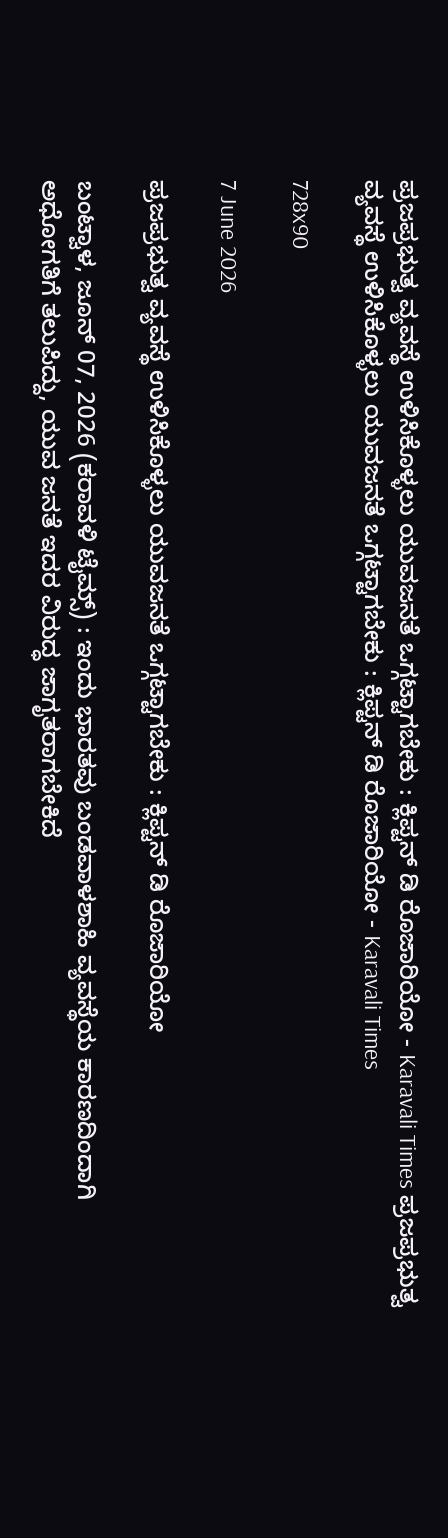ಪ್ರಜಪ್ರಭುತ್ವ ವ್ಯವಸ್ಥೆ ಉಳಿಸಿಕೊಳ್ಳಲು ಯುವಜನತೆ ಒಗ್ಗಟ್ಟಾಗಬೇಕು : ಕ್ಲಿಪ್ಟನ್ ಡಿ ರೊಜಾರಿಯೋ - Karavali Times ಪ್ರಜಪ್ರಭುತ್ವ ವ್ಯವಸ್ಥೆ ಉಳಿಸಿಕೊಳ್ಳಲು ಯುವಜನತೆ ಒಗ್ಗಟ್ಟಾಗಬೇಕು : ಕ್ಲಿಪ್ಟನ್ ಡಿ ರೊಜಾರಿಯೋ - Karavali Times

728x90

7 June 2026

ಪ್ರಜಪ್ರಭುತ್ವ ವ್ಯವಸ್ಥೆ ಉಳಿಸಿಕೊಳ್ಳಲು ಯುವಜನತೆ ಒಗ್ಗಟ್ಟಾಗಬೇಕು : ಕ್ಲಿಪ್ಟನ್ ಡಿ ರೊಜಾರಿಯೋ

ಬಂಟ್ವಾಳ, ಜೂನ್ 07, 2026 (ಕರಾವಳಿ ಟೈಮ್ಸ್) : ಇಂದು ಭಾರತವು ಬಂಡವಾಳಶಾಹಿ ವ್ಯವಸ್ಥೆಯ ಕಾರಣದಿಂದಾಗಿ ಅಧೋಗತಿಗೆ ತಲುಪಿದ್ದು, ಯುವ ಜನತೆ ಇದರ ವಿರುದ್ಧ ಜಾಗೃತರಾಗಬೇಕಿದೆ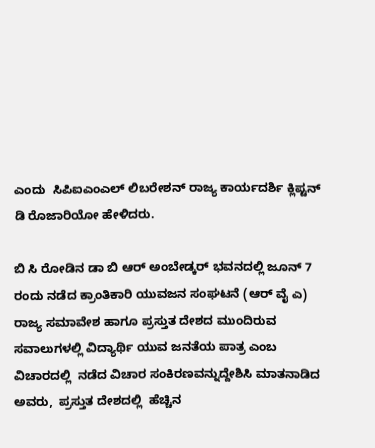ಎಂದು  ಸಿಪಿಐಎಂಎಲ್ ಲಿಬರೇಶನ್ ರಾಜ್ಯ ಕಾರ್ಯದರ್ಶಿ ಕ್ಲಿಪ್ಟನ್ ಡಿ ರೊಜಾರಿಯೋ ಹೇಳಿದರು.

ಬಿ ಸಿ ರೋಡಿನ ಡಾ ಬಿ ಆರ್ ಅಂಬೇಡ್ಕರ್ ಭವನದಲ್ಲಿ ಜೂನ್ 7 ರಂದು ನಡೆದ ಕ್ರಾಂತಿಕಾರಿ ಯುವಜನ ಸಂಘಟನೆ (ಆರ್ ವೈ ಎ) ರಾಜ್ಯ ಸಮಾವೇಶ ಹಾಗೂ ಪ್ರಸ್ತುತ ದೇಶದ ಮುಂದಿರುವ ಸವಾಲುಗಳಲ್ಲಿ ವಿದ್ಯಾರ್ಥಿ ಯುವ ಜನತೆಯ ಪಾತ್ರ ಎಂಬ ವಿಚಾರದಲ್ಲಿ  ನಡೆದ ವಿಚಾರ ಸಂಕಿರಣವನ್ನುದ್ದೇಶಿಸಿ ಮಾತನಾಡಿದ ಅವರು,  ಪ್ರಸ್ತುತ ದೇಶದಲ್ಲಿ  ಹೆಚ್ಚಿನ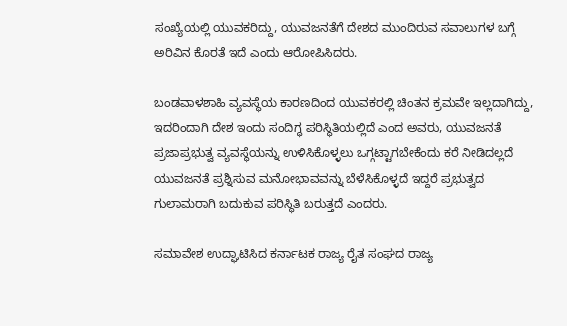ಸಂಖ್ಯೆಯಲ್ಲಿ ಯುವಕರಿದ್ದು, ಯುವಜನತೆಗೆ ದೇಶದ ಮುಂದಿರುವ ಸವಾಲುಗಳ ಬಗ್ಗೆ ಅರಿವಿನ ಕೊರತೆ ಇದೆ ಎಂದು ಆರೋಪಿಸಿದರು.

ಬಂಡವಾಳಶಾಹಿ ವ್ಯವಸ್ಥೆಯ ಕಾರಣದಿಂದ ಯುವಕರಲ್ಲಿ ಚಿಂತನ ಕ್ರಮವೇ ಇಲ್ಲದಾಗಿದ್ದು, ಇದರಿಂದಾಗಿ ದೇಶ ಇಂದು ಸಂದಿಗ್ಧ ಪರಿಸ್ಥಿತಿಯಲ್ಲಿದೆ ಎಂದ ಅವರು, ಯುವಜನತೆ ಪ್ರಜಾಪ್ರಭುತ್ವ ವ್ಯವಸ್ಥೆಯನ್ನು ಉಳಿಸಿಕೊಳ್ಳಲು ಒಗ್ಗಟ್ಟಾಗಬೇಕೆಂದು ಕರೆ ನೀಡಿದಲ್ಲದೆ ಯುವಜನತೆ ಪ್ರಶ್ನಿಸುವ ಮನೋಭಾವವನ್ನು ಬೆಳೆಸಿಕೊಳ್ಳದೆ ಇದ್ದರೆ ಪ್ರಭುತ್ವದ ಗುಲಾಮರಾಗಿ ಬದುಕುವ ಪರಿಸ್ಥಿತಿ ಬರುತ್ತದೆ ಎಂದರು.

ಸಮಾವೇಶ ಉದ್ಘಾಟಿಸಿದ ಕರ್ನಾಟಕ ರಾಜ್ಯ ರೈತ ಸಂಘದ ರಾಜ್ಯ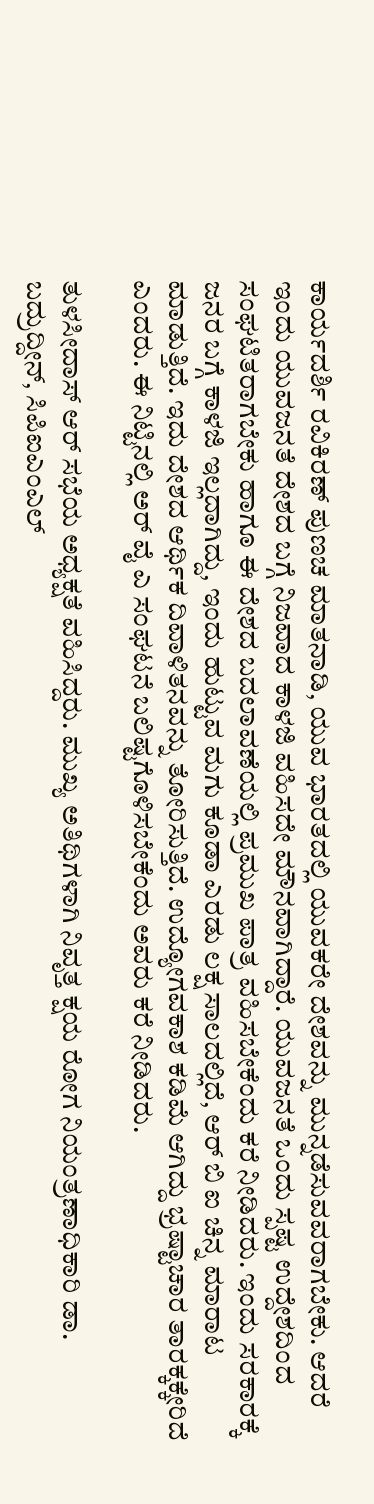ಕಾರ್ಯದರ್ಶಿ ರವಿಕಿರಣ್ ಪುಣಚ ಮಾತನಾಡಿ, ಯುವ ಭಾರತದಲ್ಲಿ ಯುವಕರೇ ದೇಶವನ್ನು ಮುನ್ನಡೆಸುವವರಾಗಬೇಕು. ಆದರೆ ಇಂದು ಯುವಜನತೆ ದೇಶದ ಬಗ್ಗೆ ನಿಜವಾದ ಕಾಳಜಿ ವಹಿಸದೇ ಮೌನವಾಗಿದ್ದಾರೆ. ಯುವಜನತೆ ಒಂದು ಸ್ಪಷ್ಟ ಉದ್ದೇಶದಿಂದ ಸಂಘಟಿತರಾಗಬೇಕು ಹಾಗೂ ಈ ದೇಶದ ಬದಲಾವಣೆಯಲ್ಲಿ ಪ್ರಮುಖ ಪಾತ್ರ ವಹಿಸಬೇಕೆಂದು ಕರೆ ನೀಡಿದರು. ಇಂದು ಸರಕಾರಕ್ಕೆ ಜನರ ಬಗ್ಗೆ ಕಾಳಜಿ ಇಲ್ಲದಾಗಿದ್ದು, ಇಂದು ಹುಟ್ಟುವ ಮಗು ಕೂಡಾ ಎರಡು ಲಕ್ಷ ಸಾಲದಲ್ಲಿದೆ, ಆರ್ ಬಿ ಐ ಚಿನ್ನ ಮಾರಾಟ ಮಾಡುತ್ತಿದೆ. ಇದು ದೇಶದ ಆರ್ಥಿಕ ದಿವಾಳಿತನವನ್ನು ತೋರಿಸುತ್ತಿದೆ. ಉದ್ಯೋಗವಕಾಶ ಕಡಿಮೆ ಆಗಿದ್ದು ಭ್ರಷ್ಟಾಚಾರ ತಾರಕ್ಕಕ್ಕೇರಿದೆ ಎಂದರು. ಈ ನಿಟ್ಟಿನಲ್ಲಿ ಅರ್ ವೈ ಎ ಸಂಘಟನೆ ಬಲಿಷ್ಟಗೊಳಿಸಬೇಕೆಂದು ಅವರು ಕರೆ ನೀಡಿದರು.

ತುಳಸೀದಾಸ್ ಆರ್ ಸಭೆಯ ಅಧ್ಯಕ್ಷತೆ ವಹಿಸಿದ್ದರು. ಮುಖ್ಯ ಅತಿಥಿಗಳಾಗಿ ನಿವೃತ್ತ ಕ್ಷಯ ರೋಗ ನಿಯಂತ್ರಣಾಧಿಕಾರಿ ಡಾ. ಬದ್ರುದ್ದೀನ್, ಸಿಪಿಐಎಂಎಲ್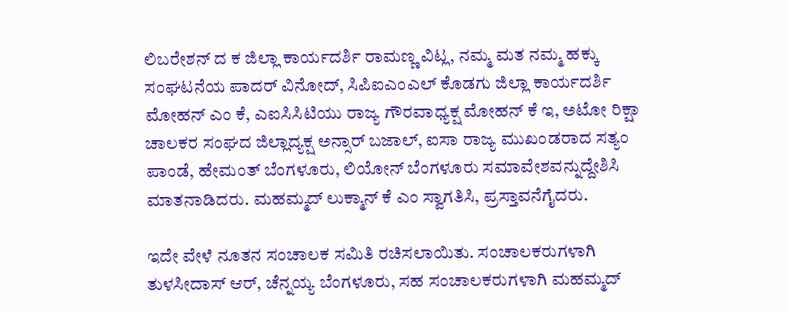ಲಿಬರೇಶನ್ ದ ಕ ಜಿಲ್ಲಾ ಕಾರ್ಯದರ್ಶಿ ರಾಮಣ್ಣ ವಿಟ್ಲ, ನಮ್ಮ ಮತ ನಮ್ಮ ಹಕ್ಕು ಸಂಘಟನೆಯ ಪಾದರ್ ವಿನೋದ್, ಸಿಪಿಐಎಂಎಲ್ ಕೊಡಗು ಜಿಲ್ಲಾ ಕಾರ್ಯದರ್ಶಿ ಮೋಹನ್ ಎಂ ಕೆ, ಎಐಸಿಸಿಟಿಯು ರಾಜ್ಯ ಗೌರವಾಧ್ಯಕ್ಷ ಮೋಹನ್ ಕೆ ಇ, ಅಟೋ ರಿಕ್ಷಾ ಚಾಲಕರ ಸಂಘದ ಜಿಲ್ಲಾದ್ಯಕ್ಷ ಅನ್ಸಾರ್ ಬಜಾಲ್, ಐಸಾ ರಾಜ್ಯ ಮುಖಂಡರಾದ ಸತ್ಯಂ ಪಾಂಡೆ, ಹೇಮಂತ್ ಬೆಂಗಳೂರು, ಲಿಯೋನ್ ಬೆಂಗಳೂರು ಸಮಾವೇಶವನ್ನುದ್ದೇಶಿಸಿ ಮಾತನಾಡಿದರು. ಮಹಮ್ಮದ್ ಲುಕ್ಮಾನ್ ಕೆ ಎಂ ಸ್ವಾಗತಿಸಿ, ಪ್ರಸ್ತಾವನೆಗೈದರು.

ಇದೇ ವೇಳೆ ನೂತನ ಸಂಚಾಲಕ ಸಮಿತಿ ರಚಿಸಲಾಯಿತು. ಸಂಚಾಲಕರುಗಳಾಗಿ ತುಳಸೀದಾಸ್ ಆರ್, ಚೆನ್ನಯ್ಯ ಬೆಂಗಳೂರು, ಸಹ ಸಂಚಾಲಕರುಗಳಾಗಿ ಮಹಮ್ಮದ್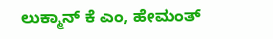ಲುಕ್ಮಾನ್ ಕೆ ಎಂ, ಹೇಮಂತ್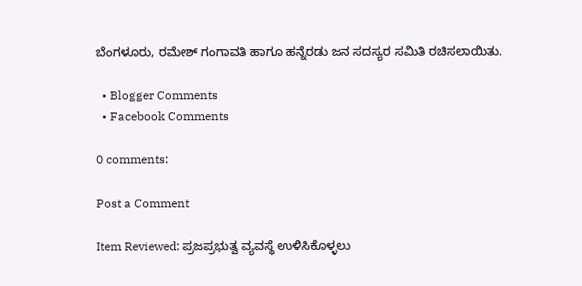ಬೆಂಗಳೂರು, ರಮೇಶ್ ಗಂಗಾವತಿ ಹಾಗೂ ಹನ್ನೆರಡು ಜನ ಸದಸ್ಯರ ಸಮಿತಿ ರಚಿಸಲಾಯಿತು.

  • Blogger Comments
  • Facebook Comments

0 comments:

Post a Comment

Item Reviewed: ಪ್ರಜಪ್ರಭುತ್ವ ವ್ಯವಸ್ಥೆ ಉಳಿಸಿಕೊಳ್ಳಲು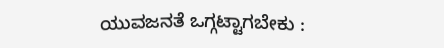ಯುವಜನತೆ ಒಗ್ಗಟ್ಟಾಗಬೇಕು :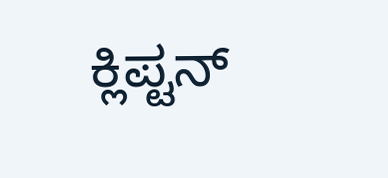ಕ್ಲಿಪ್ಟನ್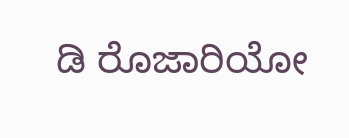ಡಿ ರೊಜಾರಿಯೋ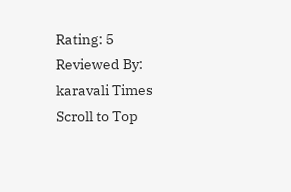Rating: 5 Reviewed By: karavali Times
Scroll to Top